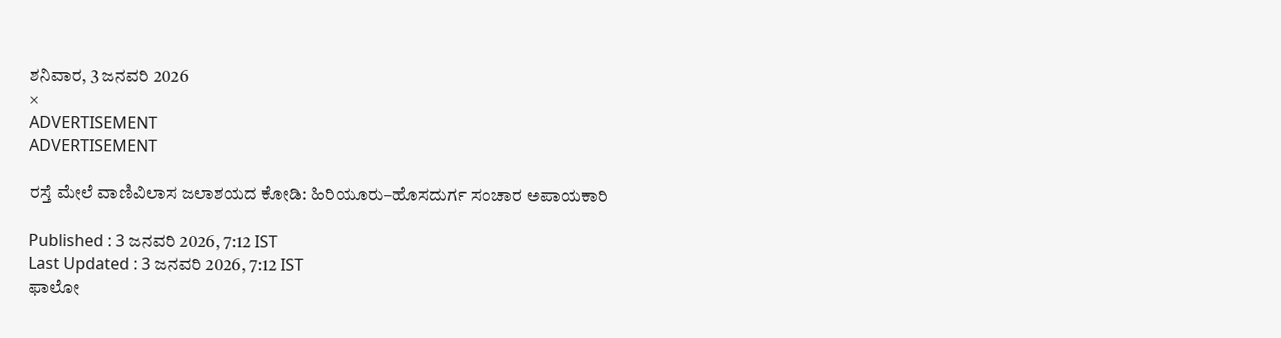ಶನಿವಾರ, 3 ಜನವರಿ 2026
×
ADVERTISEMENT
ADVERTISEMENT

ರಸ್ತೆ ಮೇಲೆ ವಾಣಿವಿಲಾಸ ಜಲಾಶಯದ ಕೋಡಿ: ಹಿರಿಯೂರು–ಹೊಸದುರ್ಗ ಸಂಚಾರ ಅಪಾಯಕಾರಿ

Published : 3 ಜನವರಿ 2026, 7:12 IST
Last Updated : 3 ಜನವರಿ 2026, 7:12 IST
ಫಾಲೋ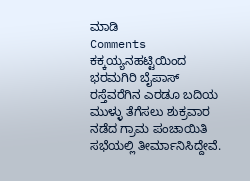ಮಾಡಿ
Comments
ಕಕ್ಕಯ್ಯನಹಟ್ಟಿಯಿಂದ ಭರಮಗಿರಿ ಬೈಪಾಸ್ ರಸ್ತೆವರೆಗಿನ ಎರಡೂ ಬದಿಯ ಮುಳ್ಳು ತೆಗೆಸಲು ಶುಕ್ರವಾರ ನಡೆದ ಗ್ರಾಮ ಪಂಚಾಯಿತಿ ಸಭೆಯಲ್ಲಿ ತೀರ್ಮಾನಿಸಿದ್ದೇವೆ.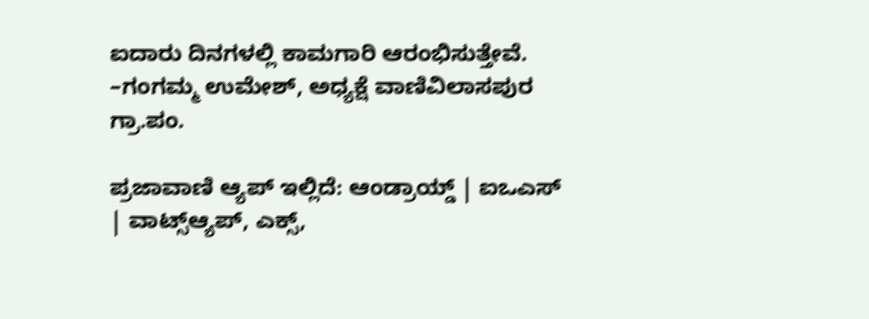ಐದಾರು ದಿನಗಳಲ್ಲಿ ಕಾಮಗಾರಿ ಆರಂಭಿಸುತ್ತೇವೆ.
–ಗಂಗಮ್ಮ ಉಮೇಶ್, ಅಧ್ಯಕ್ಷೆ ವಾಣಿವಿಲಾಸಪುರ ಗ್ರಾ.ಪಂ.

ಪ್ರಜಾವಾಣಿ ಆ್ಯಪ್ ಇಲ್ಲಿದೆ: ಆಂಡ್ರಾಯ್ಡ್ | ಐಒಎಸ್ | ವಾಟ್ಸ್ಆ್ಯಪ್, ಎಕ್ಸ್,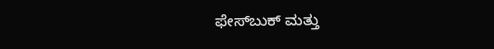ಫೇಸ್‌ಬುಕ್ ಮತ್ತು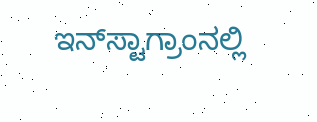ಇನ್‌ಸ್ಟಾಗ್ರಾಂನಲ್ಲಿ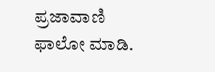ಪ್ರಜಾವಾಣಿ ಫಾಲೋ ಮಾಡಿ.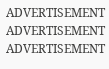ADVERTISEMENT
ADVERTISEMENT
ADVERTISEMENT